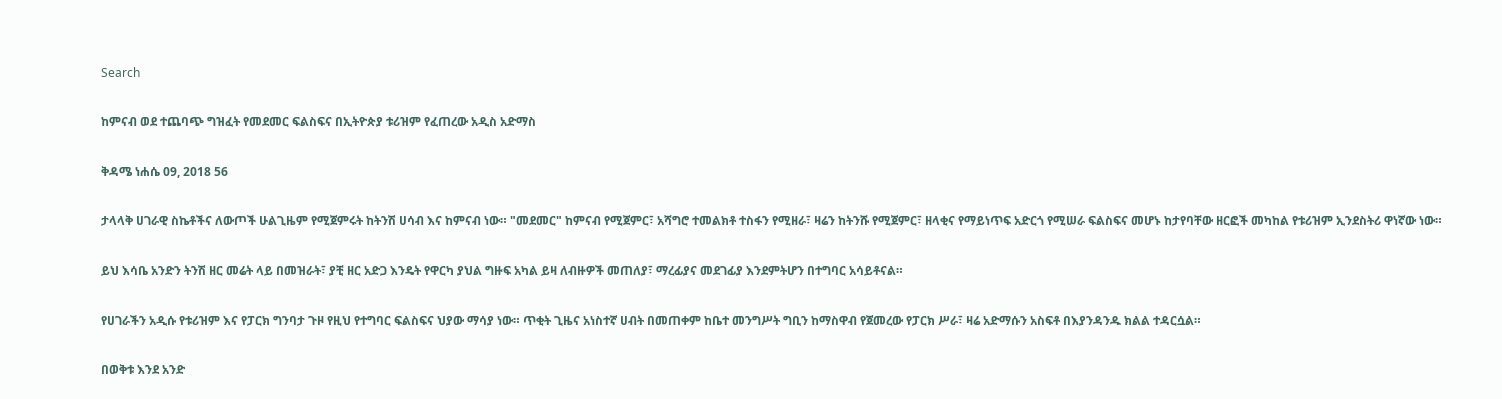Search

ከምናብ ወደ ተጨባጭ ግዝፈት የመደመር ፍልስፍና በኢትዮጵያ ቱሪዝም የፈጠረው አዲስ አድማስ

ቅዳሜ ነሐሴ 09, 2018 56

ታላላቅ ሀገራዊ ስኬቶችና ለውጦች ሁልጊዜም የሚጀምሩት ከትንሽ ሀሳብ እና ከምናብ ነው። "መደመር" ከምናብ የሚጀምር፣ አሻግሮ ተመልክቶ ተስፋን የሚዘራ፣ ዛሬን ከትንሹ የሚጀምር፣ ዘላቂና የማይነጥፍ አድርጎ የሚሠራ ፍልስፍና መሆኑ ከታየባቸው ዘርፎች መካከል የቱሪዝም ኢንደስትሪ ዋነኛው ነው።

ይህ እሳቤ አንድን ትንሽ ዘር መሬት ላይ በመዝራት፣ ያቺ ዘር አድጋ እንዴት የዋርካ ያህል ግዙፍ አካል ይዛ ለብዙዎች መጠለያ፣ ማረፊያና መደገፊያ እንደምትሆን በተግባር አሳይቶናል።

የሀገራችን አዲሱ የቱሪዝም እና የፓርክ ግንባታ ጉዞ የዚህ የተግባር ፍልስፍና ህያው ማሳያ ነው። ጥቂት ጊዜና አነስተኛ ሀብት በመጠቀም ከቤተ መንግሥት ግቢን ከማስዋብ የጀመረው የፓርክ ሥራ፣ ዛሬ አድማሱን አስፍቶ በእያንዳንዱ ክልል ተዳርሷል።

በወቅቱ እንደ አንድ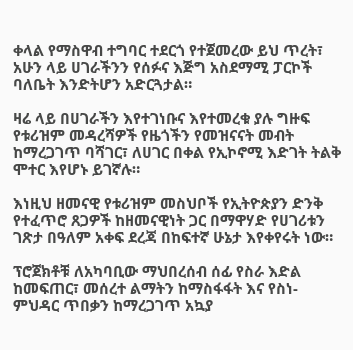ቀላል የማስዋብ ተግባር ተደርጎ የተጀመረው ይህ ጥረት፣ አሁን ላይ ሀገራችንን የሰፉና እጅግ አስደማሚ ፓርኮች ባለቤት እንድትሆን አድርጓታል።

ዛሬ ላይ በሀገራችን እየተገነቡና እየተመረቁ ያሉ ግዙፍ የቱሪዝም መዳረሻዎች የዜጎችን የመዝናናት መብት ከማረጋገጥ ባሻገር፣ ለሀገር በቀል የኢኮኖሚ እድገት ትልቅ ሞተር እየሆኑ ይገኛሉ።

እነዚህ ዘመናዊ የቱሪዝም መስህቦች የኢትዮጵያን ድንቅ የተፈጥሮ ጸጋዎች ከዘመናዊነት ጋር በማዋሃድ የሀገሪቱን ገጽታ በዓለም አቀፍ ደረጃ በከፍተኛ ሁኔታ እየቀየሩት ነው።

ፕሮጀክቶቹ ለአካባቢው ማህበረሰብ ሰፊ የስራ እድል ከመፍጠር፣ መሰረተ ልማትን ከማስፋፋት እና የስነ-ምህዳር ጥበቃን ከማረጋገጥ አኳያ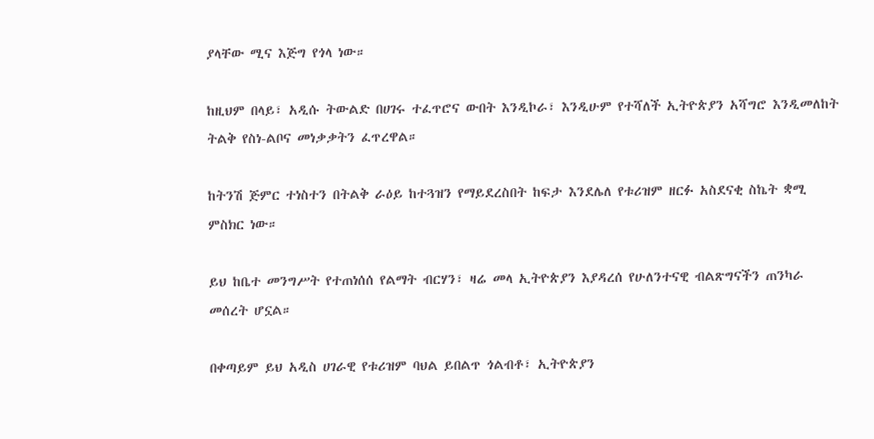ያላቸው ሚና እጅግ የጎላ ነው።

ከዚህም በላይ፣ አዲሱ ትውልድ በሀገሩ ተፈጥሮና ውበት እንዲኮራ፣ እንዲሁም የተሻለች ኢትዮጵያን አሻግሮ እንዲመለከት ትልቅ የስነ-ልቦና መነቃቃትን ፈጥረዋል።

ከትንሽ ጅምር ተነስተን በትልቅ ራዕይ ከተጓዝን የማይደረስበት ከፍታ እንደሌለ የቱሪዝም ዘርፉ አስደናቂ ስኬት ቋሚ ምስክር ነው።

ይህ ከቤተ መንግሥት የተጠነሰሰ የልማት ብርሃን፣ ዛሬ መላ ኢትዮጵያን እያዳረሰ የሁለንተናዊ ብልጽግናችን ጠንካራ መሰረት ሆኗል።

በቀጣይም ይህ አዲስ ሀገራዊ የቱሪዝም ባህል ይበልጥ ጎልብቶ፣ ኢትዮጵያን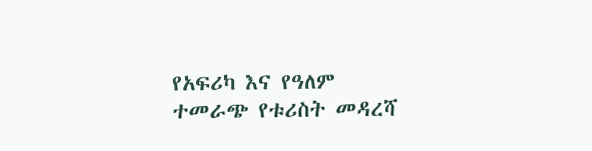የአፍሪካ እና የዓለም ተመራጭ የቱሪስት መዳረሻ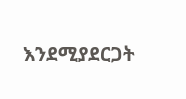እንደሚያደርጋት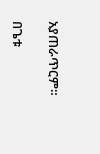አያጠራጥርም።

በጌቱ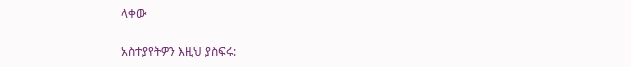ላቀው

አስተያየትዎን እዚህ ያስፍሩ: